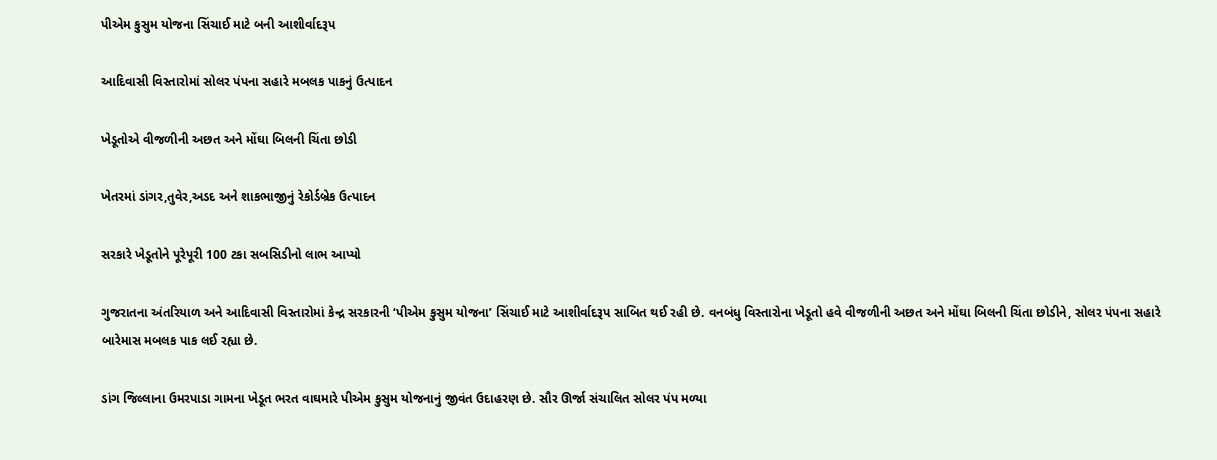પીએમ કુસુમ યોજના સિંચાઈ માટે બની આશીર્વાદરૂપ

આદિવાસી વિસ્તારોમાં સોલર પંપના સહારે મબલક પાકનું ઉત્પાદન

ખેડૂતોએ વીજળીની અછત અને મોંઘા બિલની ચિંતા છોડી

ખેતરમાં ડાંગર,તુવેર,અડદ અને શાકભાજીનું રેકોર્ડબ્રેક ઉત્પાદન

સરકારે ખેડૂતોને પૂરેપૂરી 100 ટકા સબસિડીનો લાભ આપ્યો

ગુજરાતના અંતરિયાળ અને આદિવાસી વિસ્તારોમાં કેન્દ્ર સરકારની ‘પીએમ કુસુમ યોજના’ સિંચાઈ માટે આશીર્વાદરૂપ સાબિત થઈ રહી છે. વનબંધુ વિસ્તારોના ખેડૂતો હવે વીજળીની અછત અને મોંઘા બિલની ચિંતા છોડીને, સોલર પંપના સહારે બારેમાસ મબલક પાક લઈ રહ્યા છે.

ડાંગ જિલ્લાના ઉમરપાડા ગામના ખેડૂત ભરત વાઘમારે પીએમ કુસુમ યોજનાનું જીવંત ઉદાહરણ છે. સૌર ઊર્જા સંચાલિત સોલર પંપ મળ્યા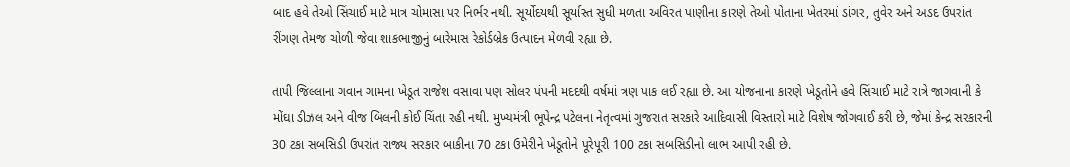બાદ હવે તેઓ સિંચાઈ માટે માત્ર ચોમાસા પર નિર્ભર નથી. સૂર્યોદયથી સૂર્યાસ્ત સુધી મળતા અવિરત પાણીના કારણે તેઓ પોતાના ખેતરમાં ડાંગર, તુવેર અને અડદ ઉપરાંત રીંગણ તેમજ ચોળી જેવા શાકભાજીનું બારેમાસ રેકોર્ડબ્રેક ઉત્પાદન મેળવી રહ્યા છે.

તાપી જિલ્લાના ગવાન ગામના ખેડૂત રાજેશ વસાવા પણ સોલર પંપની મદદથી વર્ષમાં ત્રણ પાક લઈ રહ્યા છે. આ યોજનાના કારણે ખેડૂતોને હવે સિંચાઈ માટે રાત્રે જાગવાની કે મોંઘા ડીઝલ અને વીજ બિલની કોઈ ચિંતા રહી નથી. મુખ્યમંત્રી ભૂપેન્દ્ર પટેલના નેતૃત્વમાં ગુજરાત સરકારે આદિવાસી વિસ્તારો માટે વિશેષ જોગવાઈ કરી છે, જેમાં કેન્દ્ર સરકારની 30 ટકા સબસિડી ઉપરાંત રાજ્ય સરકાર બાકીના 70 ટકા ઉમેરીને ખેડૂતોને પૂરેપૂરી 100 ટકા સબસિડીનો લાભ આપી રહી છે.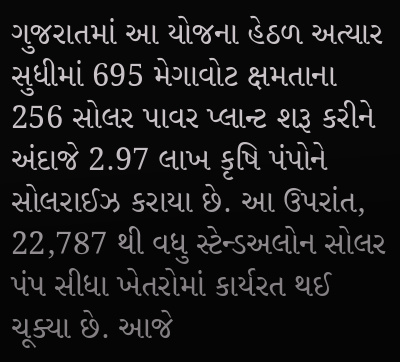ગુજરાતમાં આ યોજના હેઠળ અત્યાર સુધીમાં 695 મેગાવોટ ક્ષમતાના 256 સોલર પાવર પ્લાન્ટ શરૂ કરીને અંદાજે 2.97 લાખ કૃષિ પંપોને સોલરાઈઝ કરાયા છે. આ ઉપરાંત, 22,787 થી વધુ સ્ટેન્ડઅલોન સોલર પંપ સીધા ખેતરોમાં કાર્યરત થઈ ચૂક્યા છે. આજે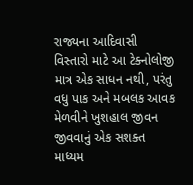રાજ્યના આદિવાસી વિસ્તારો માટે આ ટેક્નોલોજી માત્ર એક સાધન નથી, પરંતુ વધુ પાક અને મબલક આવક મેળવીને ખુશહાલ જીવન જીવવાનું એક સશક્ત માધ્યમ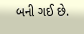બની ગઈ છે.